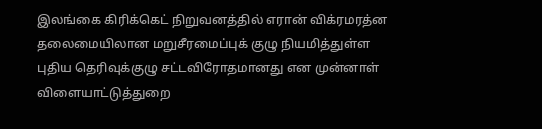இலங்கை கிரிக்கெட் நிறுவனத்தில் எரான் விக்ரமரத்ன தலைமையிலான மறுசீரமைப்புக் குழு நியமித்துள்ள புதிய தெரிவுக்குழு சட்டவிரோதமானது என முன்னாள் விளையாட்டுத்துறை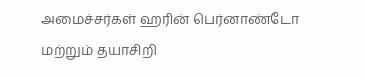அமைச்சர்கள் ஹரின் பெர்னாண்டோ மற்றும் தயாசிறி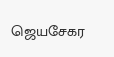ஜெயசேகர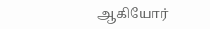ஆகியோர்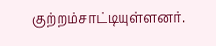குற்றம்சாட்டியுள்ளனர்.